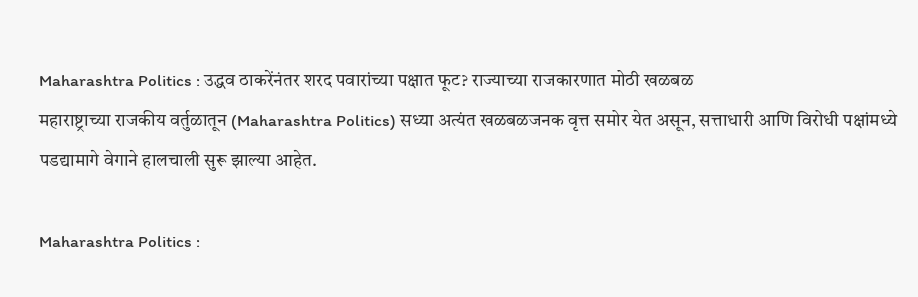Maharashtra Politics : उद्धव ठाकरेंनंतर शरद पवारांच्या पक्षात फूट? राज्याच्या राजकारणात मोठी खळबळ
महाराष्ट्राच्या राजकीय वर्तुळातून (Maharashtra Politics) सध्या अत्यंत खळबळजनक वृत्त समोर येत असून, सत्ताधारी आणि विरोधी पक्षांमध्ये पडद्यामागे वेगाने हालचाली सुरू झाल्या आहेत.

Maharashtra Politics :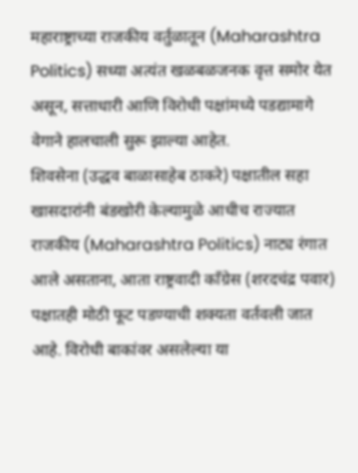महाराष्ट्राच्या राजकीय वर्तुळातून (Maharashtra Politics) सध्या अत्यंत खळबळजनक वृत्त समोर येत असून, सत्ताधारी आणि विरोधी पक्षांमध्ये पडद्यामागे वेगाने हालचाली सुरू झाल्या आहेत.
शिवसेना (उद्धव बाळासाहेब ठाकरे) पक्षातील सहा खासदारांनी बंडखोरी केल्यामुळे आधीच राज्यात राजकीय (Maharashtra Politics) नाट्य रंगात आले असताना, आता राष्ट्रवादी काँग्रेस (शरदचंद्र पवार) पक्षातही मोठी फूट पडण्याची शक्यता वर्तवली जात आहे. विरोधी बाकांवर असलेल्या या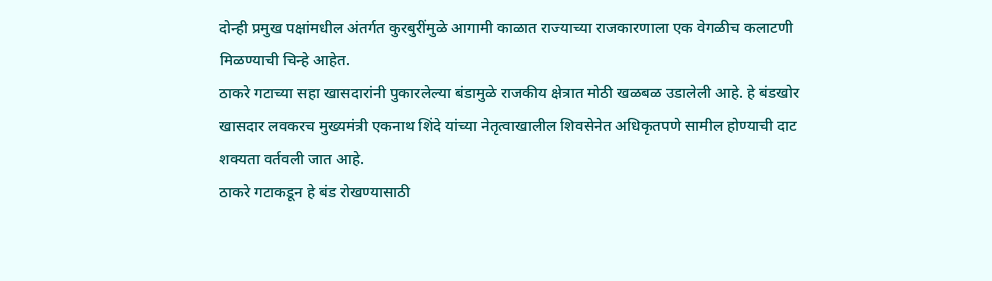दोन्ही प्रमुख पक्षांमधील अंतर्गत कुरबुरींमुळे आगामी काळात राज्याच्या राजकारणाला एक वेगळीच कलाटणी मिळण्याची चिन्हे आहेत.
ठाकरे गटाच्या सहा खासदारांनी पुकारलेल्या बंडामुळे राजकीय क्षेत्रात मोठी खळबळ उडालेली आहे. हे बंडखोर खासदार लवकरच मुख्यमंत्री एकनाथ शिंदे यांच्या नेतृत्वाखालील शिवसेनेत अधिकृतपणे सामील होण्याची दाट शक्यता वर्तवली जात आहे.
ठाकरे गटाकडून हे बंड रोखण्यासाठी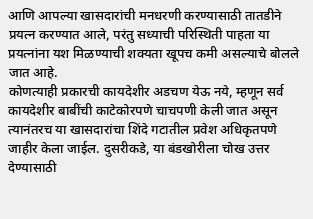आणि आपल्या खासदारांची मनधरणी करण्यासाठी तातडीने प्रयत्न करण्यात आले, परंतु सध्याची परिस्थिती पाहता या प्रयत्नांना यश मिळण्याची शक्यता खूपच कमी असल्याचे बोलले जात आहे.
कोणत्याही प्रकारची कायदेशीर अडचण येऊ नये, म्हणून सर्व कायदेशीर बाबींची काटेकोरपणे चाचपणी केली जात असून त्यानंतरच या खासदारांचा शिंदे गटातील प्रवेश अधिकृतपणे जाहीर केला जाईल. दुसरीकडे, या बंडखोरीला चोख उत्तर देण्यासाठी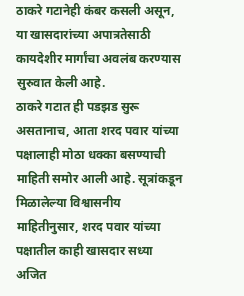ठाकरे गटानेही कंबर कसली असून, या खासदारांच्या अपात्रतेसाठी कायदेशीर मार्गांचा अवलंब करण्यास सुरुवात केली आहे.
ठाकरे गटात ही पडझड सुरू असतानाच, आता शरद पवार यांच्या पक्षालाही मोठा धक्का बसण्याची माहिती समोर आली आहे. सूत्रांकडून मिळालेल्या विश्वासनीय माहितीनुसार, शरद पवार यांच्या पक्षातील काही खासदार सध्या अजित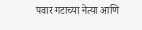पवार गटाच्या नेत्या आणि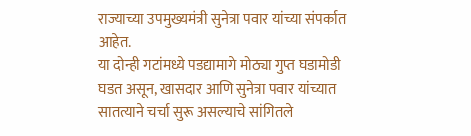राज्याच्या उपमुख्यमंत्री सुनेत्रा पवार यांच्या संपर्कात आहेत.
या दोन्ही गटांमध्ये पडद्यामागे मोठ्या गुप्त घडामोडी घडत असून, खासदार आणि सुनेत्रा पवार यांच्यात सातत्याने चर्चा सुरू असल्याचे सांगितले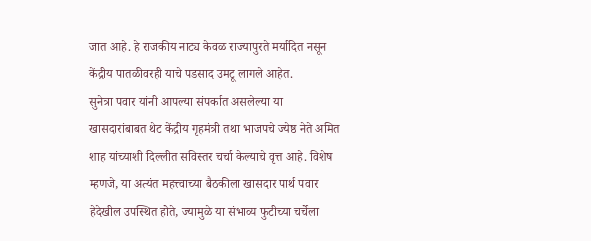जात आहे. हे राजकीय नाट्य केवळ राज्यापुरते मर्यादित नसून केंद्रीय पातळीवरही याचे पडसाद उमटू लागले आहेत.
सुनेत्रा पवार यांनी आपल्या संपर्कात असलेल्या या खासदारांबाबत थेट केंद्रीय गृहमंत्री तथा भाजपचे ज्येष्ठ नेते अमित शाह यांच्याशी दिल्लीत सविस्तर चर्चा केल्याचे वृत्त आहे. विशेष म्हणजे, या अत्यंत महत्त्वाच्या बैठकीला खासदार पार्थ पवार हेदेखील उपस्थित होते, ज्यामुळे या संभाव्य फुटीच्या चर्चेला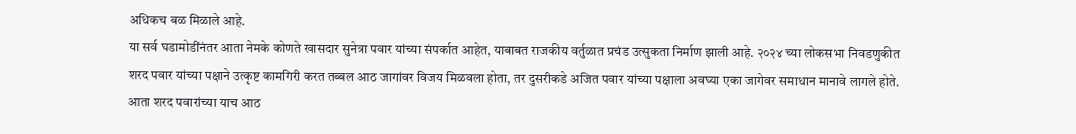अधिकच बळ मिळाले आहे.
या सर्व घडामोडींनंतर आता नेमके कोणते खासदार सुनेत्रा पवार यांच्या संपर्कात आहेत, याबाबत राजकीय वर्तुळात प्रचंड उत्सुकता निर्माण झाली आहे. २०२४ च्या लोकसभा निवडणुकीत शरद पवार यांच्या पक्षाने उत्कृष्ट कामगिरी करत तब्बल आठ जागांवर विजय मिळवला होता, तर दुसरीकडे अजित पवार यांच्या पक्षाला अवघ्या एका जागेवर समाधान मानावे लागले होते.
आता शरद पवारांच्या याच आठ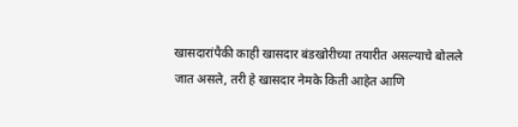खासदारांपैकी काही खासदार बंडखोरीच्या तयारीत असल्याचे बोलले जात असले, तरी हे खासदार नेमके किती आहेत आणि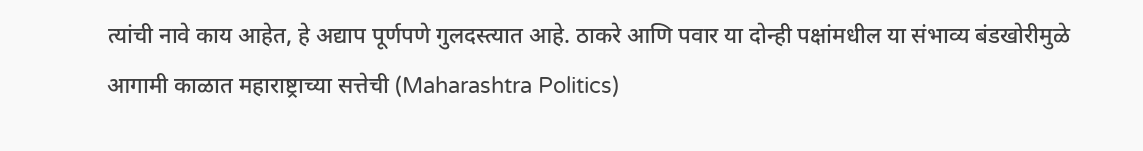त्यांची नावे काय आहेत, हे अद्याप पूर्णपणे गुलदस्त्यात आहे. ठाकरे आणि पवार या दोन्ही पक्षांमधील या संभाव्य बंडखोरीमुळे आगामी काळात महाराष्ट्राच्या सत्तेची (Maharashtra Politics)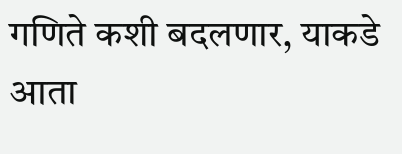गणिते कशी बदलणार, याकडे आता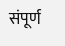संपूर्ण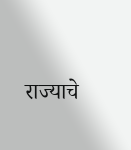राज्याचे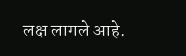लक्ष लागले आहे.